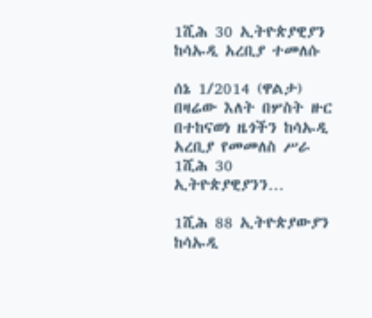1ሺሕ 30 ኢትዮጵያዊያን ከሳኡዲ አረቢያ ተመለሱ

ሰኔ 1/2014 (ዋልታ) በዛሬው እለት በሦስት ዙር በተከናወነ ዜጎችን ከሳኡዲ አረቢያ የመመለስ ሥራ 1ሺሕ 30 ኢትዮጵያዊያንን…

1ሺሕ 88 ኢትዮጵያውያን ከሳኡዲ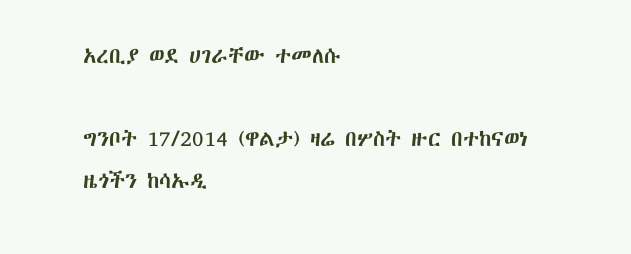አረቢያ ወደ ሀገራቸው ተመለሱ

ግንቦት 17/2014 (ዋልታ) ዛሬ በሦስት ዙር በተከናወነ ዜጎችን ከሳኡዲ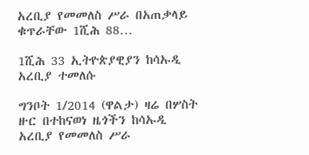አረቢያ የመመለስ ሥራ በአጠቃላይ ቁጥራቸው 1ሺሕ 88…

1ሺሕ 33 ኢትዮጵያዊያን ከሳኡዲ አረቢያ ተመለሱ

ግንቦት 1/2014 (ዋልታ) ዛሬ በሦስት ዙር በተከናወነ ዜጎችን ከሳኡዲ አረቢያ የመመለስ ሥራ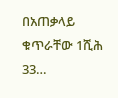በአጠቃላይ ቁጥራቸው 1ሺሕ 33…